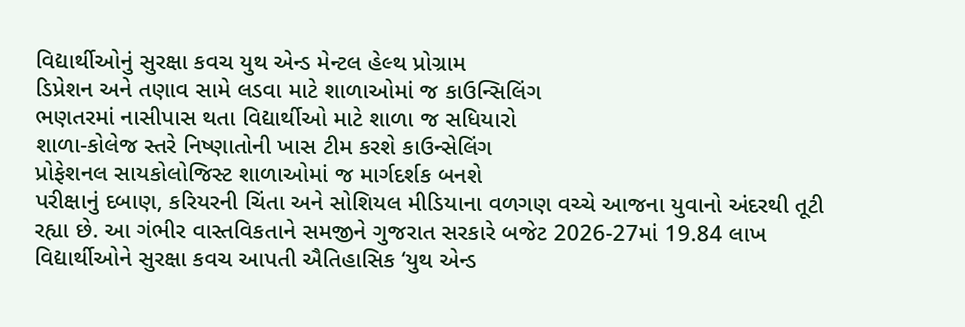વિદ્યાર્થીઓનું સુરક્ષા કવચ યુથ એન્ડ મેન્ટલ હેલ્થ પ્રોગ્રામ
ડિપ્રેશન અને તણાવ સામે લડવા માટે શાળાઓમાં જ કાઉન્સિલિંગ
ભણતરમાં નાસીપાસ થતા વિદ્યાર્થીઓ માટે શાળા જ સધિયારો
શાળા-કોલેજ સ્તરે નિષ્ણાતોની ખાસ ટીમ કરશે કાઉન્સેલિંગ
પ્રોફેશનલ સાયકોલોજિસ્ટ શાળાઓમાં જ માર્ગદર્શક બનશે
પરીક્ષાનું દબાણ, કરિયરની ચિંતા અને સોશિયલ મીડિયાના વળગણ વચ્ચે આજના યુવાનો અંદરથી તૂટી રહ્યા છે. આ ગંભીર વાસ્તવિકતાને સમજીને ગુજરાત સરકારે બજેટ 2026-27માં 19.84 લાખ વિદ્યાર્થીઓને સુરક્ષા કવચ આપતી ઐતિહાસિક ‘યુથ એન્ડ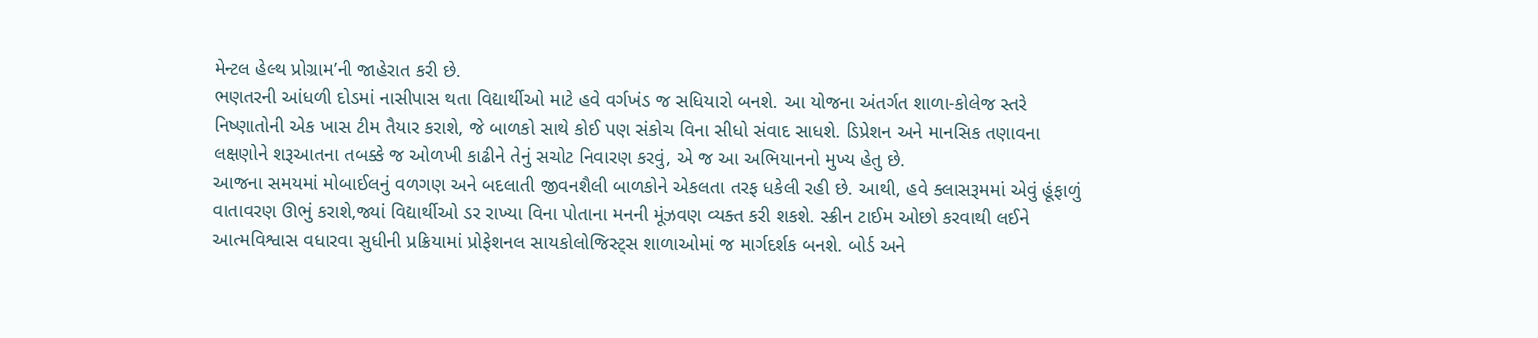મેન્ટલ હેલ્થ પ્રોગ્રામ’ની જાહેરાત કરી છે.
ભણતરની આંધળી દોડમાં નાસીપાસ થતા વિદ્યાર્થીઓ માટે હવે વર્ગખંડ જ સધિયારો બનશે. આ યોજના અંતર્ગત શાળા-કોલેજ સ્તરે નિષ્ણાતોની એક ખાસ ટીમ તૈયાર કરાશે, જે બાળકો સાથે કોઈ પણ સંકોચ વિના સીધો સંવાદ સાધશે. ડિપ્રેશન અને માનસિક તણાવના લક્ષણોને શરૂઆતના તબક્કે જ ઓળખી કાઢીને તેનું સચોટ નિવારણ કરવું, એ જ આ અભિયાનનો મુખ્ય હેતુ છે.
આજના સમયમાં મોબાઈલનું વળગણ અને બદલાતી જીવનશૈલી બાળકોને એકલતા તરફ ધકેલી રહી છે. આથી, હવે ક્લાસરૂમમાં એવું હૂંફાળું વાતાવરણ ઊભું કરાશે,જ્યાં વિદ્યાર્થીઓ ડર રાખ્યા વિના પોતાના મનની મૂંઝવણ વ્યક્ત કરી શકશે. સ્ક્રીન ટાઈમ ઓછો કરવાથી લઈને આત્મવિશ્વાસ વધારવા સુધીની પ્રક્રિયામાં પ્રોફેશનલ સાયકોલોજિસ્ટ્સ શાળાઓમાં જ માર્ગદર્શક બનશે. બોર્ડ અને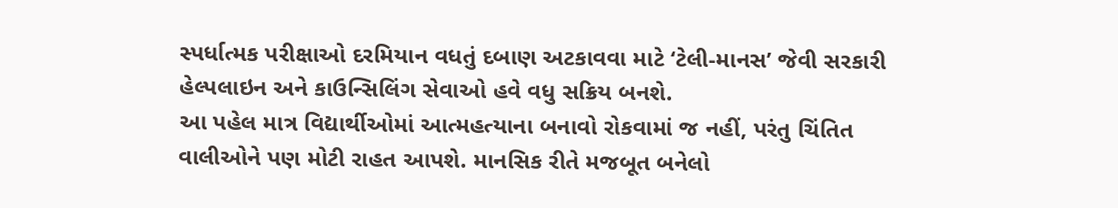સ્પર્ધાત્મક પરીક્ષાઓ દરમિયાન વધતું દબાણ અટકાવવા માટે ‘ટેલી-માનસ’ જેવી સરકારી હેલ્પલાઇન અને કાઉન્સિલિંગ સેવાઓ હવે વધુ સક્રિય બનશે.
આ પહેલ માત્ર વિદ્યાર્થીઓમાં આત્મહત્યાના બનાવો રોકવામાં જ નહીં, પરંતુ ચિંતિત વાલીઓને પણ મોટી રાહત આપશે. માનસિક રીતે મજબૂત બનેલો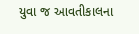યુવા જ આવતીકાલના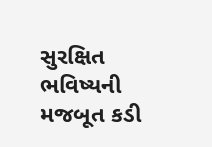સુરક્ષિત ભવિષ્યની મજબૂત કડી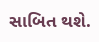સાબિત થશે.